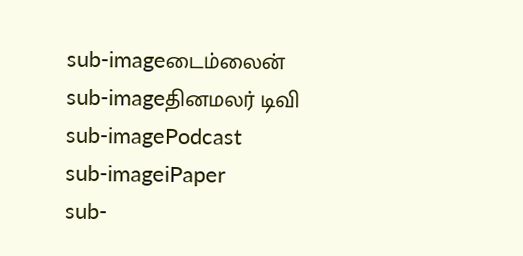sub-imageடைம்லைன்
sub-imageதினமலர் டிவி
sub-imagePodcast
sub-imageiPaper
sub-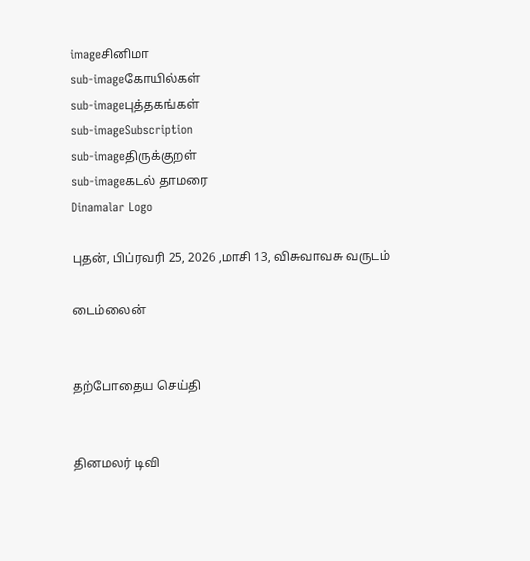imageசினிமா
sub-imageகோயில்கள்
sub-imageபுத்தகங்கள்
sub-imageSubscription
sub-imageதிருக்குறள்
sub-imageகடல் தாமரை
Dinamalar Logo

புதன், பிப்ரவரி 25, 2026 ,மாசி 13, விசுவாவசு வருடம்

டைம்லைன்


தற்போதைய செய்தி


தினமலர் டிவி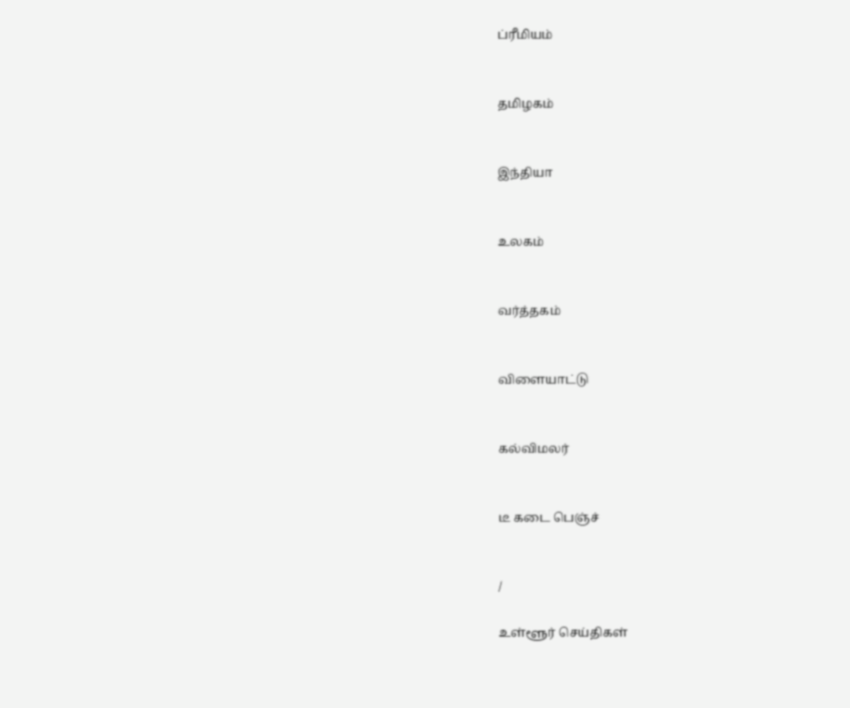ப்ரீமியம்


தமிழகம்


இந்தியா


உலகம்


வர்த்தகம்


விளையாட்டு


கல்விமலர்


டீ கடை பெஞ்ச்


/

உள்ளூர் செய்திகள்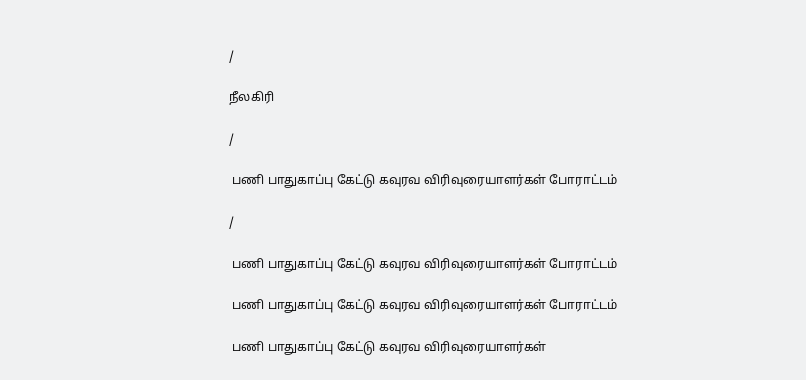/

நீலகிரி

/

 பணி பாதுகாப்பு கேட்டு கவுரவ விரிவுரையாளர்கள் போராட்டம்

/

 பணி பாதுகாப்பு கேட்டு கவுரவ விரிவுரையாளர்கள் போராட்டம்

 பணி பாதுகாப்பு கேட்டு கவுரவ விரிவுரையாளர்கள் போராட்டம்

 பணி பாதுகாப்பு கேட்டு கவுரவ விரிவுரையாளர்கள்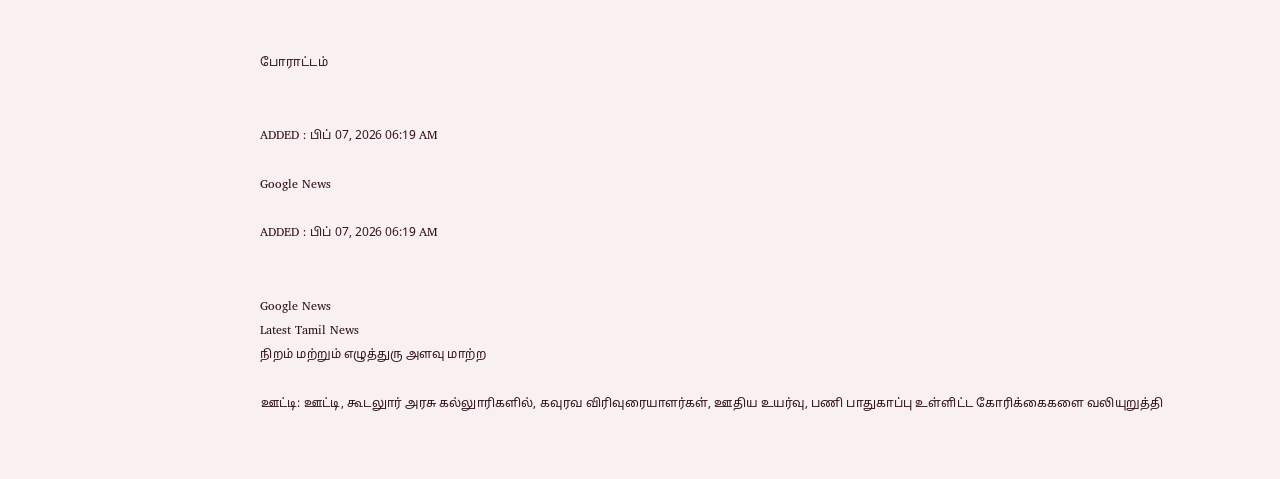போராட்டம்


ADDED : பிப் 07, 2026 06:19 AM

Google News

ADDED : பிப் 07, 2026 06:19 AM


Google News
Latest Tamil News
நிறம் மற்றும் எழுத்துரு அளவு மாற்ற

ஊட்டி: ஊட்டி, கூடலுார் அரசு கல்லுாரிகளில், கவுரவ விரிவுரையாளர்கள், ஊதிய உயர்வு, பணி பாதுகாப்பு உள்ளிட்ட கோரிக்கைகளை வலியுறுத்தி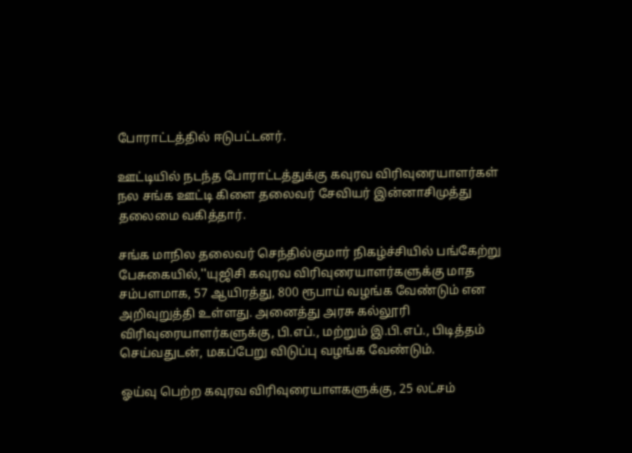போராட்டத்தில் ஈடுபட்டனர்.

ஊட்டியில் நடந்த போராட்டத்துக்கு கவுரவ விரிவுரையாளர்கள் நல சங்க ஊட்டி கிளை தலைவர் சேவியர் இன்னாசிமுத்து தலைமை வகித்தார்.

சங்க மாநில தலைவர் செந்தில்குமார் நிகழ்ச்சியில் பங்கேற்று பேசுகையில்,''யுஜிசி கவுரவ விரிவுரையாளர்களுக்கு மாத சம்பளமாக, 57 ஆயிரத்து, 800 ரூபாய் வழங்க வேண்டும் என அறிவுறுத்தி உள்ளது. அனைத்து அரசு கல்லூரி விரிவுரையாளர்களுக்கு, பி.எப்., மற்றும் இ.பி.எப்., பிடித்தம் செய்வதுடன், மகப்பேறு விடுப்பு வழங்க வேண்டும்.

ஓய்வு பெற்ற கவுரவ விரிவுரையாளகளுக்கு, 25 லட்சம்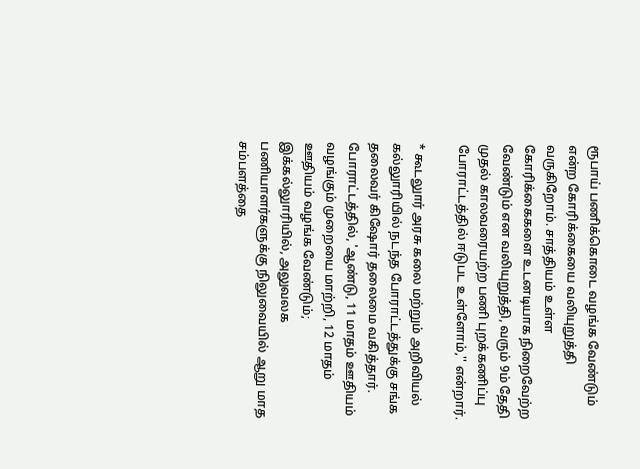ரூபாய் பணிக்கொடை வழங்க வேண்டும் என்ற கோரிக்கையை வலியுறுத்தி வருகிறோம். சாத்தியம் உள்ள கோரிக்கைகளை உடனடியாக நிறைவேற்ற வேண்டும் என வலியுறுத்தி, வரும் 9ம் தேதி முதல் காலவரையற்ற பணி புறக்கணிப்பு போராட்டத்தில் ஈடுபட உள்ளோம்,'' என்றார்.

* கூடலுார் அரசு கலை மற்றும் அறிவியல் கல்லுாரியில் நடந்த போராட்டத்துக்கு சங்க தலைவர் கிஷோர் தலைமை வகித்தார். போராட்டத்தில், 'ஆண்டு, 11 மாதம் ஊதியம் வழங்கும் முறையை மாற்றி, 12 மாதம் ஊதியம் வழங்க வேண்டும்; இக்கல்லுாரியில், அலுவலக பணியாளர்களுக்கு நிலுவையில் ஆறு மாத சம்பளத்தை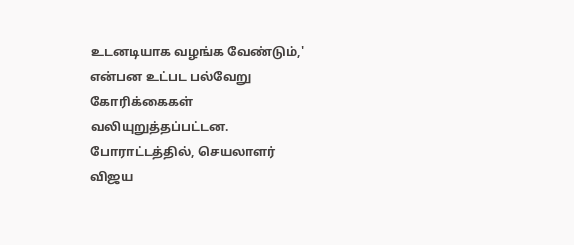உடனடியாக வழங்க வேண்டும்,' என்பன உட்பட பல்வேறு கோரிக்கைகள் வலியுறுத்தப்பட்டன. போராட்டத்தில், செயலாளர் விஜய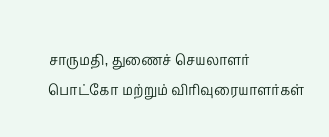சாருமதி, துணைச் செயலாளர் பொட்கோ மற்றும் விரிவுரையாளர்கள்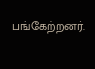பங்கேற்றனர்.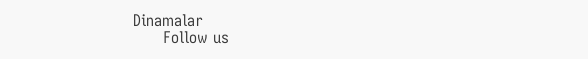Dinamalar
      Follow us